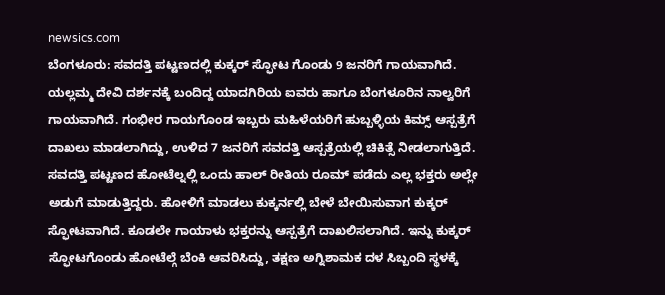newsics.com
ಬೆಂಗಳೂರು: ಸವದತ್ತಿ ಪಟ್ಟಣದಲ್ಲಿ ಕುಕ್ಕರ್ ಸ್ಫೋಟ ಗೊಂಡು 9 ಜನರಿಗೆ ಗಾಯವಾಗಿದೆ.
ಯಲ್ಲಮ್ಮ ದೇವಿ ದರ್ಶನಕ್ಕೆ ಬಂದಿದ್ದ ಯಾದಗಿರಿಯ ಐವರು ಹಾಗೂ ಬೆಂಗಳೂರಿನ ನಾಲ್ವರಿಗೆ ಗಾಯವಾಗಿದೆ. ಗಂಭೀರ ಗಾಯಗೊಂಡ ಇಬ್ಬರು ಮಹಿಳೆಯರಿಗೆ ಹುಬ್ಬಳ್ಳಿಯ ಕಿಮ್ಸ್ ಆಸ್ಪತ್ರೆಗೆ ದಾಖಲು ಮಾಡಲಾಗಿದ್ದು, ಉಳಿದ 7 ಜನರಿಗೆ ಸವದತ್ತಿ ಆಸ್ಪತ್ರೆಯಲ್ಲಿ ಚಿಕಿತ್ಸೆ ನೀಡಲಾಗುತ್ತಿದೆ.
ಸವದತ್ತಿ ಪಟ್ಟಣದ ಹೋಟೆಲ್ನಲ್ಲಿ ಒಂದು ಹಾಲ್ ರೀತಿಯ ರೂಮ್ ಪಡೆದು ಎಲ್ಲ ಭಕ್ತರು ಅಲ್ಲೇ ಅಡುಗೆ ಮಾಡುತ್ತಿದ್ದರು. ಹೋಳಿಗೆ ಮಾಡಲು ಕುಕ್ಕರ್ನಲ್ಲಿ ಬೇಳೆ ಬೇಯಿಸುವಾಗ ಕುಕ್ಕರ್ ಸ್ಫೋಟವಾಗಿದೆ. ಕೂಡಲೇ ಗಾಯಾಳು ಭಕ್ತರನ್ನು ಆಸ್ಪತ್ರೆಗೆ ದಾಖಲಿಸಲಾಗಿದೆ. ಇನ್ನು ಕುಕ್ಕರ್ ಸ್ಫೋಟಗೊಂಡು ಹೋಟೆಲ್ಗೆ ಬೆಂಕಿ ಆವರಿಸಿದ್ದು, ತಕ್ಷಣ ಅಗ್ನಿಶಾಮಕ ದಳ ಸಿಬ್ಬಂದಿ ಸ್ಥಳಕ್ಕೆ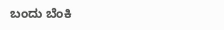ಬಂದು ಬೆಂಕಿ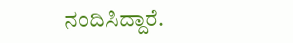ನಂದಿಸಿದ್ದಾರೆ.